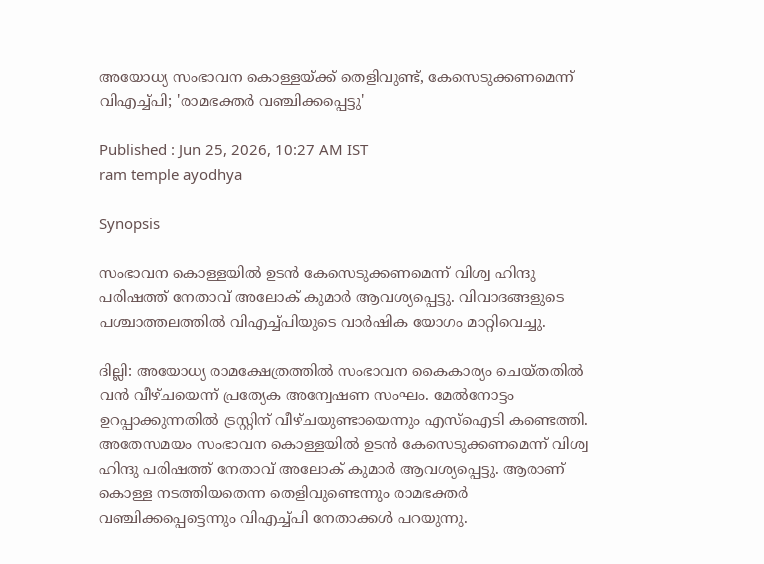അയോധ്യ സംഭാവന കൊള്ളയ്ക്ക് തെളിവുണ്ട്, കേസെടുക്കണമെന്ന് വിഎച്ച്പി; 'രാമഭക്തർ വഞ്ചിക്കപ്പെട്ടു'

Published : Jun 25, 2026, 10:27 AM IST
ram temple ayodhya

Synopsis

സംഭാവന കൊള്ളയിൽ ഉടൻ കേസെടുക്കണമെന്ന് വിശ്വ ഹിന്ദു പരിഷത്ത് നേതാവ് അലോക് കുമാർ ആവശ്യപ്പെട്ടു. വിവാദങ്ങളുടെ പശ്ചാത്തലത്തിൽ വിഎച്ച്പിയുടെ വാർഷിക യോഗം മാറ്റിവെച്ചു.

ദില്ലി: അയോധ്യ രാമക്ഷേത്രത്തിൽ സംഭാവന കൈകാര്യം ചെയ്തതിൽ വൻ വീഴ്ചയെന്ന് പ്രത്യേക അന്വേഷണ സംഘം. മേൽനോട്ടം ഉറപ്പാക്കുന്നതിൽ ട്രസ്റ്റിന് വീഴ്ചയുണ്ടായെന്നും എസ്ഐടി കണ്ടെത്തി. അതേസമയം സംഭാവന കൊള്ളയിൽ ഉടൻ കേസെടുക്കണമെന്ന് വിശ്വ ഹിന്ദു പരിഷത്ത് നേതാവ് അലോക് കുമാർ ആവശ്യപ്പെട്ടു. ആരാണ് കൊള്ള നടത്തിയതെന്ന തെളിവുണ്ടെന്നും രാമഭക്തർ വഞ്ചിക്കപ്പെട്ടെന്നും വിഎച്ച്പി നേതാക്കൾ പറയുന്നു.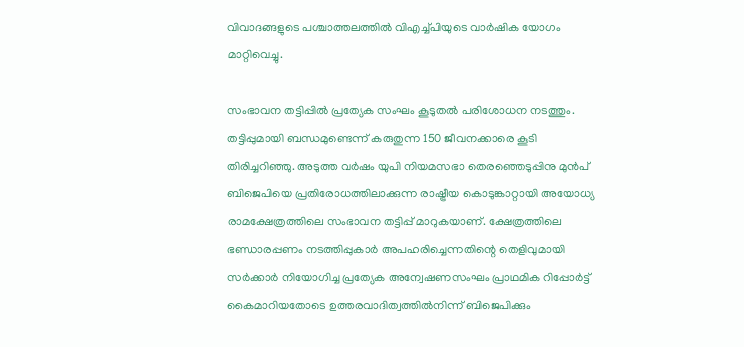വിവാദങ്ങളുടെ പശ്ചാത്തലത്തിൽ വിഎച്ച്പിയുടെ വാർഷിക യോഗം മാറ്റിവെച്ചു.

സംഭാവന തട്ടിപ്പില്‍ പ്രത്യേക സംഘം കൂടുതൽ പരിശോധന നടത്തും. തട്ടിപ്പുമായി ബന്ധമുണ്ടെന്ന് കരുതുന്ന 150 ജീവനക്കാരെ കൂടി തിരിച്ചറിഞ്ഞു. അടുത്ത വർഷം യുപി നിയമസഭാ തെരഞ്ഞെടുപ്പിനു മുൻപ്‌ ബിജെപിയെ പ്രതിരോധത്തിലാക്കുന്ന രാഷ്ട്രീയ കൊടുങ്കാറ്റായി അയോധ്യ രാമക്ഷേത്രത്തിലെ സംഭാവന തട്ടിപ്പ് മാറുകയാണ്. ക്ഷേത്രത്തിലെ ഭണ്ഡാരപ്പണം നടത്തിപ്പുകാർ അപഹരിച്ചെന്നതിന്റെ തെളിവുമായി സർക്കാർ നിയോഗിച്ച പ്രത്യേക അന്വേഷണസംഘം പ്രാഥമിക റിപ്പോർട്ട് കൈമാറിയതോടെ ഉത്തരവാദിത്വത്തിൽനിന്ന് ബിജെപിക്കും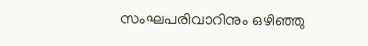സംഘപരിവാറിനും ഒഴിഞ്ഞു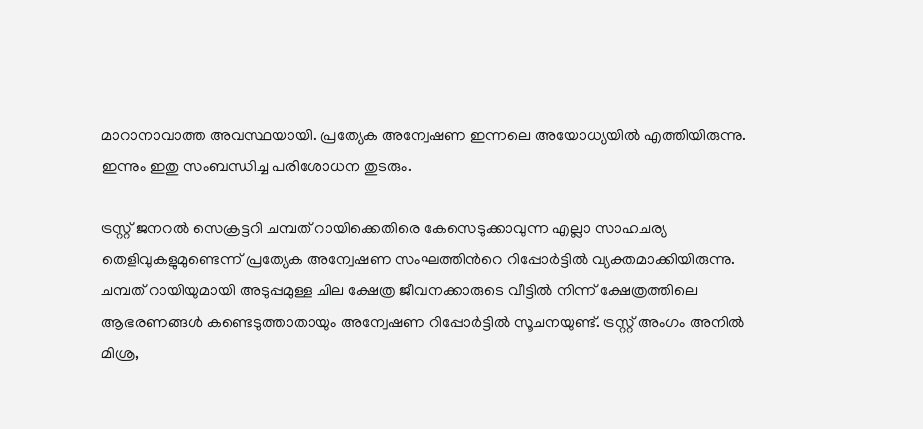മാറാനാവാത്ത അവസ്ഥയായി. പ്രത്യേക അന്വേഷണ ഇന്നലെ അയോധ്യയിൽ എത്തിയിരുന്നു. ഇന്നും ഇതു സംബന്ധിച്ച പരിശോധന തുടരും.

ട്രസ്റ്റ് ജനറൽ സെക്രട്ടറി ചമ്പത് റായിക്കെതിരെ കേസെടുക്കാവുന്ന എല്ലാ സാഹചര്യ തെളിവുകളുമുണ്ടെന്ന് പ്രത്യേക അന്വേഷണ സംഘത്തിന്‍റെ റിപ്പോര്‍ട്ടില്‍ വ്യക്തമാക്കിയിരുന്നു. ചമ്പത് റായിയുമായി അടുപ്പമുള്ള ചില ക്ഷേത്ര ജീവനക്കാരുടെ വീട്ടില്‍ നിന്ന് ക്ഷേത്രത്തിലെ ആഭരണങ്ങള്‍ കണ്ടെടുത്താതായും അന്വേഷണ റിപ്പോര്‍ട്ടില്‍ സൂചനയുണ്ട്. ട്രസ്റ്റ് അംഗം അനില്‍ മിശ്ര,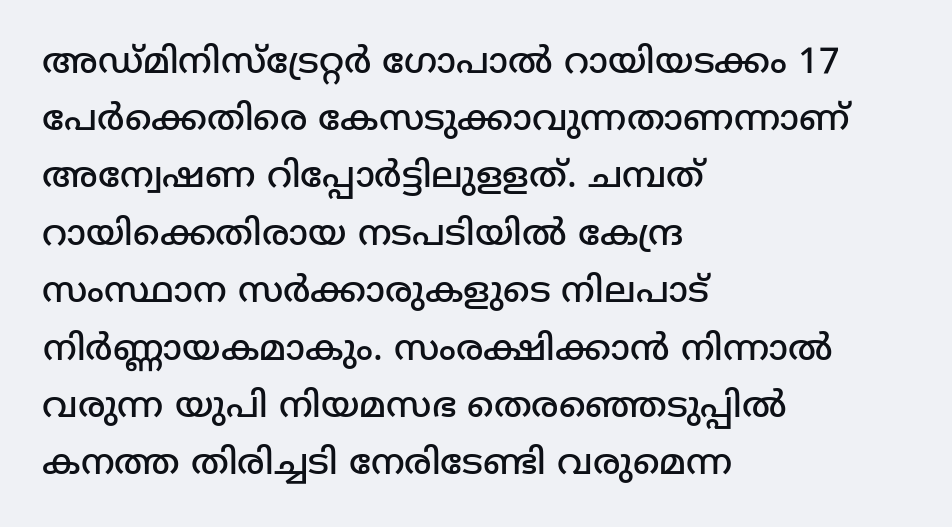അഡ്മിനിസ്ട്രേറ്റര്‍ ഗോപാല്‍ റായിയടക്കം 17 പേര്‍ക്കെതിരെ കേസടുക്കാവുന്നതാണന്നാണ് അന്വേഷണ റിപ്പോര്‍ട്ടിലുളളത്. ചമ്പത് റായിക്കെതിരായ നടപടിയില്‍ കേന്ദ്ര സംസ്ഥാന സര്‍ക്കാരുകളുടെ നിലപാട് നിര്‍ണ്ണായകമാകും. സംരക്ഷിക്കാന്‍ നിന്നാല്‍ വരുന്ന യുപി നിയമസഭ തെരഞ്ഞെടുപ്പില്‍ കനത്ത തിരിച്ചടി നേരിടേണ്ടി വരുമെന്ന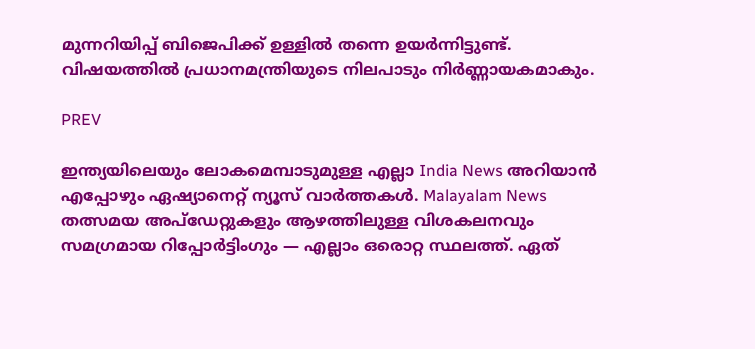മുന്നറിയിപ്പ് ബിജെപിക്ക് ഉള്ളില്‍ തന്നെ ഉയര്‍ന്നിട്ടുണ്ട്. വിഷയത്തിൽ പ്രധാനമന്ത്രിയുടെ നിലപാടും നിർണ്ണായകമാകും.

PREV

ഇന്ത്യയിലെയും ലോകമെമ്പാടുമുള്ള എല്ലാ India News അറിയാൻ എപ്പോഴും ഏഷ്യാനെറ്റ് ന്യൂസ് വാർത്തകൾ. Malayalam News   തത്സമയ അപ്‌ഡേറ്റുകളും ആഴത്തിലുള്ള വിശകലനവും സമഗ്രമായ റിപ്പോർട്ടിംഗും — എല്ലാം ഒരൊറ്റ സ്ഥലത്ത്. ഏത്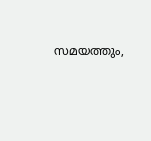സമയത്തും,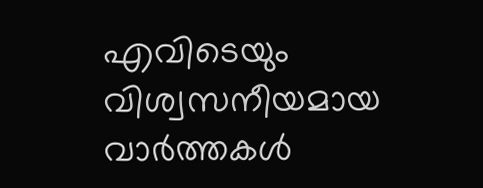എവിടെയും വിശ്വസനീയമായ വാർത്തകൾ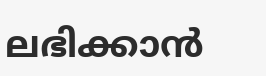ലഭിക്കാൻ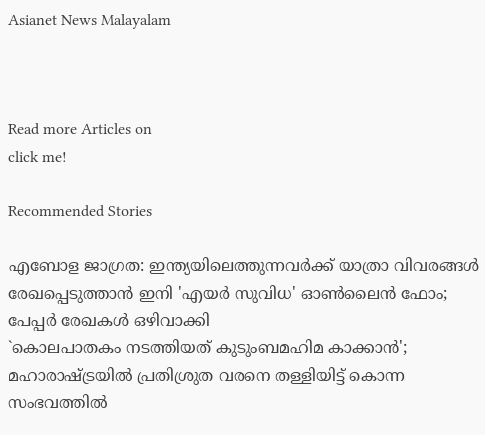Asianet News Malayalam



Read more Articles on
click me!

Recommended Stories

എബോള ജാഗ്രത: ഇന്ത്യയിലെത്തുന്നവർക്ക് യാത്രാ വിവരങ്ങൾ രേഖപ്പെടുത്താൻ ഇനി 'എയർ സുവിധ' ഓൺലൈൻ ഫോം; പേപ്പർ രേഖകൾ ഒഴിവാക്കി
`കൊലപാതകം നടത്തിയത് കുടുംബമഹിമ കാക്കാൻ'; മഹാരാഷ്ട്രയിൽ പ്രതിശ്രുത വരനെ തള്ളിയിട്ട് കൊന്ന സംഭവത്തിൽ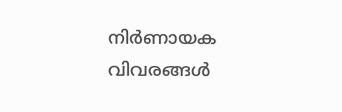നിർണായക വിവരങ്ങൾ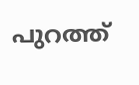പുറത്ത്